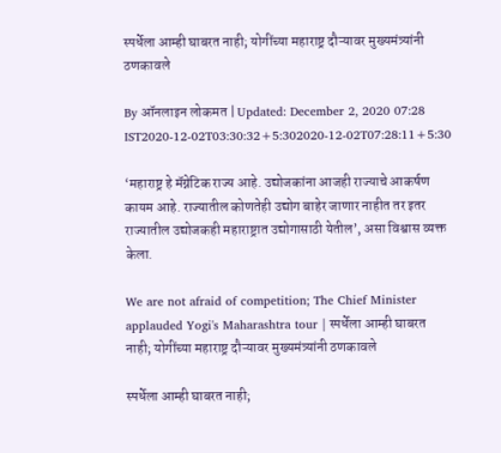स्पर्धेला आम्ही घाबरत नाही; योगींच्या महाराष्ट्र दौऱ्यावर मुख्यमंत्र्यांनी ठणकावले

By ऑनलाइन लोकमत | Updated: December 2, 2020 07:28 IST2020-12-02T03:30:32+5:302020-12-02T07:28:11+5:30

‘महाराष्ट्र हे मॅग्नेटिक राज्य आहे. उद्योजकांना आजही राज्याचे आकर्षण कायम आहे. राज्यातील कोणतेही उद्योग बाहेर जाणार नाहीत तर इतर राज्यातील उद्योजकही महाराष्ट्रात उद्योगासाठी येतील’, असा विश्वास व्यक्त केला.

We are not afraid of competition; The Chief Minister applauded Yogi's Maharashtra tour | स्पर्धेला आम्ही घाबरत नाही; योगींच्या महाराष्ट्र दौऱ्यावर मुख्यमंत्र्यांनी ठणकावले

स्पर्धेला आम्ही घाबरत नाही;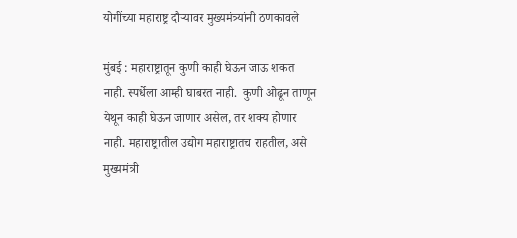योगींच्या महाराष्ट्र दौऱ्यावर मुख्यमंत्र्यांनी ठणकावले

मुंबई : महाराष्ट्रातून कुणी काही घेऊन जाऊ शकत नाही. स्पर्धेला आम्ही घाबरत नाही.  कुणी ओढून ताणून येथून काही घेऊन जाणार असेल, तर शक्य होणार नाही. महाराष्ट्रातील उद्योग महाराष्ट्रातच राहतील, असे मुख्यमंत्री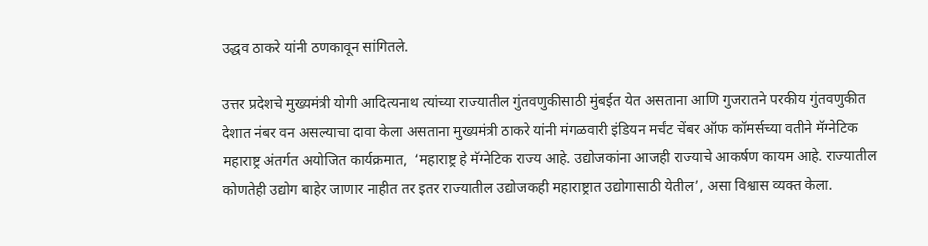उद्धव ठाकरे यांनी ठणकावून सांगितले.

उत्तर प्रदेशचे मुख्यमंत्री योगी आदित्यनाथ त्यांच्या राज्यातील गुंतवणुकीसाठी मुंबईत येत असताना आणि गुजरातने परकीय गुंतवणुकीत देशात नंबर वन असल्याचा दावा केला असताना मुख्यमंत्री ठाकरे यांनी मंगळवारी इंडियन मर्चंट चेंबर ऑफ कॉमर्सच्या वतीने मॅग्नेटिक महाराष्ट्र अंतर्गत अयोजित कार्यक्रमात,  ‘महाराष्ट्र हे मॅग्नेटिक राज्य आहे. उद्योजकांना आजही राज्याचे आकर्षण कायम आहे. राज्यातील कोणतेही उद्योग बाहेर जाणार नाहीत तर इतर राज्यातील उद्योजकही महाराष्ट्रात उद्योगासाठी येतील’, असा विश्वास व्यक्त केला.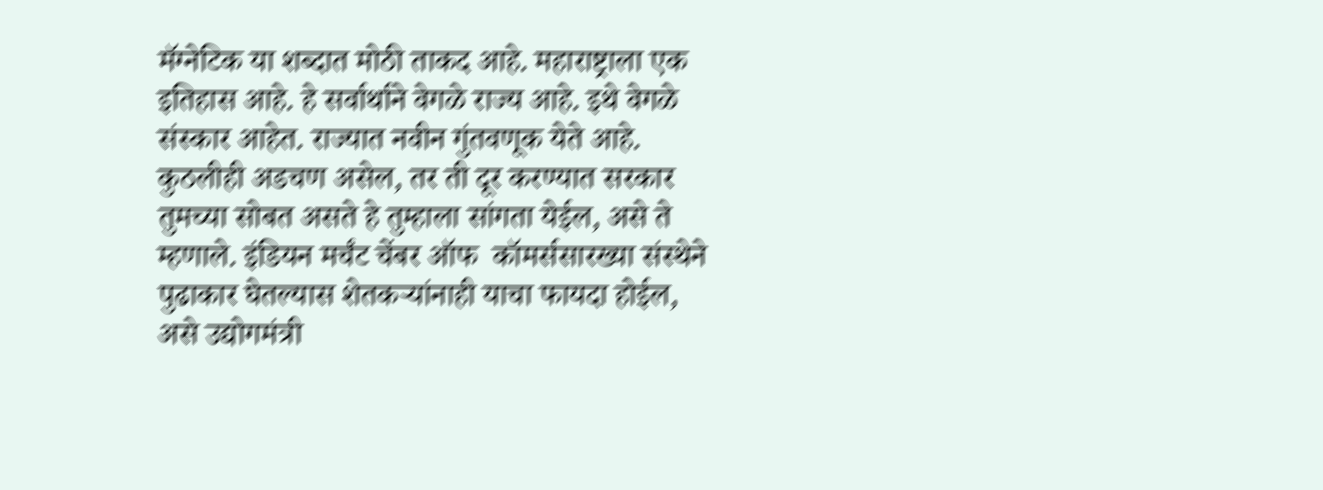मॅग्नेटिक या शब्दात मोठी ताकद आहे. महाराष्ट्राला एक इतिहास आहे. हे सर्वार्थाने वेगळे राज्य आहे. इथे वेगळे संस्कार आहेत. राज्यात नवीन गुंतवणूक येते आहे. कुठलीही अडचण असेल, तर ती दूर करण्यात सरकार तुमच्या सोबत असते हे तुम्हाला सांगता येईल, असे ते म्हणाले. इंडियन मर्चंट चेंबर ऑफ  कॉमर्ससारख्या संस्थेने पुढाकार घेतल्यास शेतकऱ्यांनाही याचा फायदा होईल, असे उद्योगमंत्री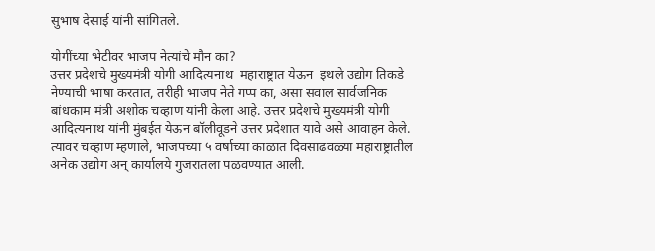सुभाष देसाई यांनी सांगितले.

योगींच्या भेटीवर भाजप नेत्यांचे मौन का?
उत्तर प्रदेशचे मुख्यमंत्री योगी आदित्यनाथ  महाराष्ट्रात येऊन  इथले उद्योग तिकडे नेण्याची भाषा करतात, तरीही भाजप नेते गप्प का, असा सवाल सार्वजनिक बांधकाम मंत्री अशोक चव्हाण यांनी केला आहे. उत्तर प्रदेशचे मुख्यमंत्री योगी आदित्यनाथ यांनी मुंबईत येऊन बॉलीवूडने उत्तर प्रदेशात यावे असे आवाहन केले. त्यावर चव्हाण म्हणाले, भाजपच्या ५ वर्षाच्या काळात दिवसाढवळ्या महाराष्ट्रातील अनेक उद्योग अन् कार्यालये गुजरातला पळवण्यात आली.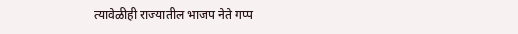त्यावेळीही राज्यातील भाजप नेते गप्प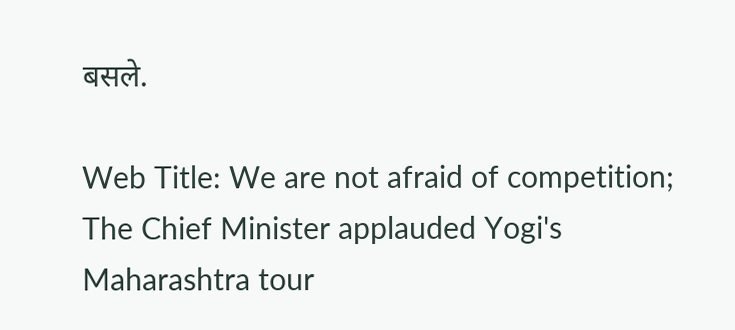बसले.

Web Title: We are not afraid of competition; The Chief Minister applauded Yogi's Maharashtra tour